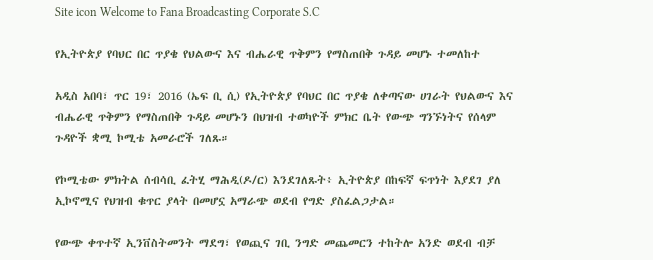Site icon Welcome to Fana Broadcasting Corporate S.C

የኢትዮጵያ የባህር በር ጥያቄ የህልውና እና ብሔራዊ ጥቅምን የማስጠበቅ ጉዳይ መሆኑ ተመለከተ

አዲስ አበባ፣ ጥር 19፣ 2016 (ኤፍ ቢ ሲ) የኢትዮጵያ የባህር በር ጥያቄ ለቀጣናው ሀገራት የህልውና እና ብሔራዊ ጥቅምን የማስጠበቅ ጉዳይ መሆኑን በህዝብ ተወካዮች ምክር ቤት የውጭ ግንኙነትና የሰላም ጉዳዮች ቋሚ ኮሚቴ አመራሮች ገለጹ።

የኮሚቴው ምክትል ሰብሳቢ ፈትሂ ማሕዲ(ዶ/ር) እንደገለጹት፥ ኢትዮጵያ በከፍኛ ፍጥነት እያደገ ያለ ኢኮኖሚና የህዝብ ቁጥር ያላት በመሆኗ አማራጭ ወደብ የግድ ያስፈልጋታል።

የውጭ ቀጥተኛ ኢንቨስትመንት ማደግ፣ የወጪና ገቢ ንግድ መጨመርን ተከትሎ አንድ ወደብ ብቻ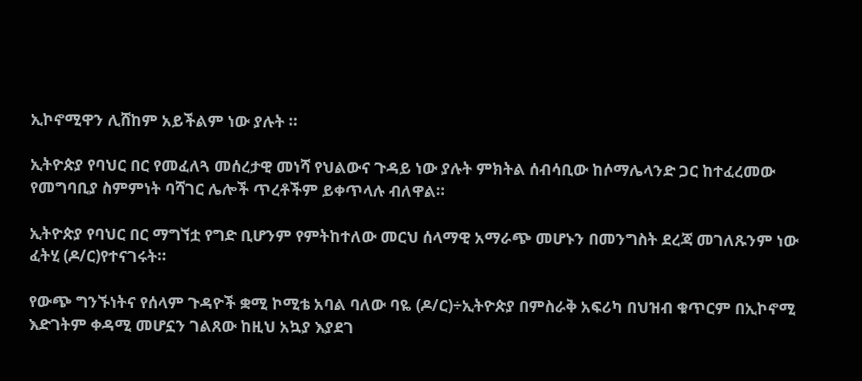ኢኮኖሚዋን ሊሸከም አይችልም ነው ያሉት ።

ኢትዮጵያ የባህር በር የመፈለጓ መሰረታዊ መነሻ የህልውና ጉዳይ ነው ያሉት ምክትል ሰብሳቢው ከሶማሌላንድ ጋር ከተፈረመው የመግባቢያ ስምምነት ባሻገር ሌሎች ጥረቶችም ይቀጥላሉ ብለዋል።

ኢትዮጵያ የባህር በር ማግኘቷ የግድ ቢሆንም የምትከተለው መርህ ሰላማዊ አማራጭ መሆኑን በመንግስት ደረጃ መገለጹንም ነው ፈትሂ (ዶ/ር)የተናገሩት።

የውጭ ግንኙነትና የሰላም ጉዳዮች ቋሚ ኮሚቴ አባል ባለው ባዬ (ዶ/ር)÷ኢትዮጵያ በምስራቅ አፍሪካ በህዝብ ቁጥርም በኢኮኖሚ እድገትም ቀዳሚ መሆኗን ገልጸው ከዚህ አኳያ እያደገ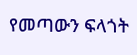የመጣውን ፍላጎት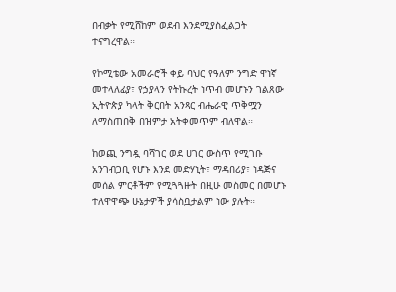በብቃት የሚሸከም ወደብ እንደሚያስፈልጋት ተናግረዋል።

የኮሚቴው አመራሮች ቀይ ባህር የዓለም ንግድ ዋነኛ መተላለፊያ፣ የኃያላን የትኩረት ነጥብ መሆኑን ገልጸው ኢትዮጵያ ካላት ቅርበት አንጻር ብሔራዊ ጥቅሟን ለማስጠበቅ በዝምታ አትቀመጥም ብለዋል።

ከወጪ ንግዷ ባሻገር ወደ ሀገር ውስጥ የሚገቡ አንገብጋቢ የሆኑ እንደ መድሃኒት፣ ማዳበሪያ፣ ነዳጅና መሰል ምርቶችም የሚጓጓዙት በዚሁ መስመር በመሆኑ ተለዋዋጭ ሁኔታዎች ያሳስቧታልም ነው ያሉት።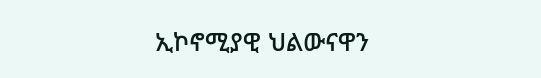ኢኮኖሚያዊ ህልውናዋን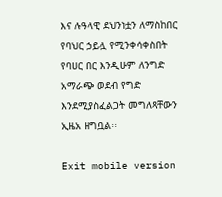እና ሉዓላዊ ደህንነቷን ለማስከበር የባህር ኃይሏ የሚንቀሳቀስበት የባሀር በር እንዲሁም ለንግድ አማራጭ ወደብ የግድ እንደሚያስፈልጋት መግለጻቸውን ኢዜአ ዘግቧል፡፡

Exit mobile version